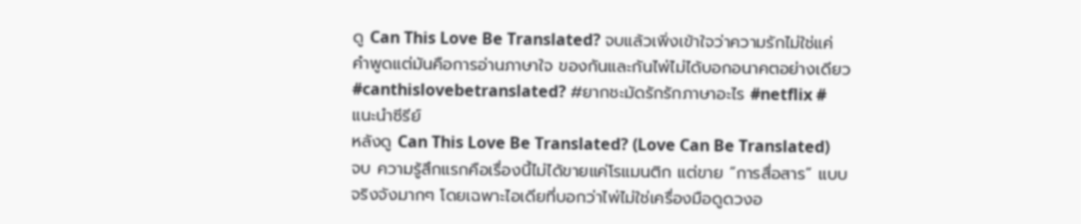ดู Can This Love Be Translated? จบแล้วเพิ่งเข้าใจว่าความรักไม่ใช่แค่คำพูดแต่มันคือการอ่านภาษาใจ ของกันและกันไพ่ไม่ได้บอกอนาคตอย่างเดียว #canthislovebetranslated? #ยากชะมัดรักรักภาษาอะไร #netflix #แนะนําซีรีย์
หลังดู Can This Love Be Translated? (Love Can Be Translated) จบ ความรู้สึกแรกคือเรื่องนี้ไม่ได้ขายแค่โรแมนติก แต่ขาย “การสื่อสาร” แบบจริงจังมากๆ โดยเฉพาะไอเดียที่บอกว่าไพ่ไม่ใช่เครื่องมือดูดวงอ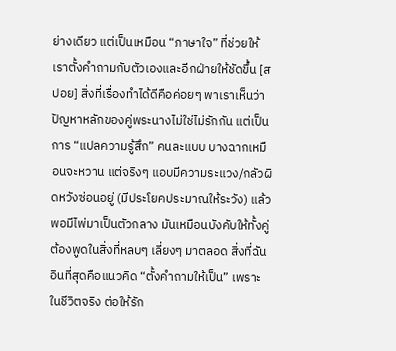ย่างเดียว แต่เป็นเหมือน “ภาษาใจ” ที่ช่วยให้เราตั้งคำถามกับตัวเองและอีกฝ่ายให้ชัดขึ้น [สปอย] สิ่งที่เรื่องทำได้ดีคือค่อยๆ พาเราเห็นว่าปัญหาหลักของคู่พระนางไม่ใช่ไม่รักกัน แต่เป็นการ “แปลความรู้สึก” คนละแบบ บางฉากเหมือนจะหวาน แต่จริงๆ แอบมีความระแวง/กลัวผิดหวังซ่อนอยู่ (มีประโยคประมาณให้ระวัง) แล้วพอมีไพ่มาเป็นตัวกลาง มันเหมือนบังคับให้ทั้งคู่ต้องพูดในสิ่งที่หลบๆ เลี่ยงๆ มาตลอด สิ่งที่ฉันอินที่สุดคือแนวคิด “ตั้งคำถามให้เป็น” เพราะในชีวิตจริง ต่อให้รัก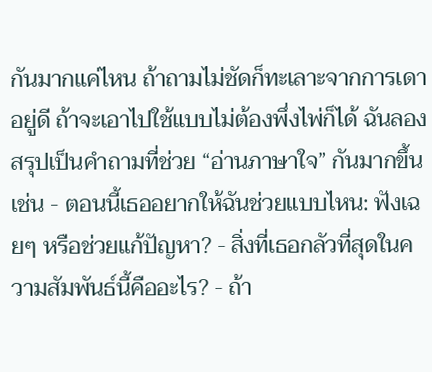กันมากแค่ไหน ถ้าถามไม่ชัดก็ทะเลาะจากการเดาอยู่ดี ถ้าจะเอาไปใช้แบบไม่ต้องพึ่งไพ่ก็ได้ ฉันลองสรุปเป็นคำถามที่ช่วย “อ่านภาษาใจ” กันมากขึ้น เช่น - ตอนนี้เธออยากให้ฉันช่วยแบบไหน: ฟังเฉยๆ หรือช่วยแก้ปัญหา? - สิ่งที่เธอกลัวที่สุดในความสัมพันธ์นี้คืออะไร? - ถ้า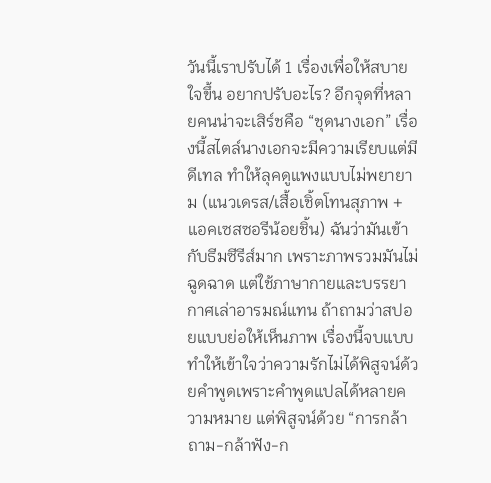วันนี้เราปรับได้ 1 เรื่องเพื่อให้สบายใจขึ้น อยากปรับอะไร? อีกจุดที่หลายคนน่าจะเสิร์ชคือ “ชุดนางเอก” เรื่องนี้สไตล์นางเอกจะมีความเรียบแต่มีดีเทล ทำให้ลุคดูแพงแบบไม่พยายาม (แนวเดรส/เสื้อเชิ้ตโทนสุภาพ + แอคเซสซอรีน้อยชิ้น) ฉันว่ามันเข้ากับธีมซีรีส์มาก เพราะภาพรวมมันไม่ฉูดฉาด แต่ใช้ภาษากายและบรรยากาศเล่าอารมณ์แทน ถ้าถามว่าสปอยแบบย่อให้เห็นภาพ เรื่องนี้จบแบบทำให้เข้าใจว่าความรักไม่ได้พิสูจน์ด้วยคำพูดเพราะคำพูดแปลได้หลายความหมาย แต่พิสูจน์ด้วย “การกล้าถาม-กล้าฟัง-ก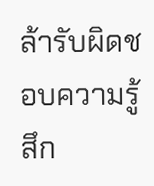ล้ารับผิดชอบความรู้สึก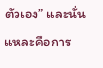ตัวเอง” และนั่นแหละคือการ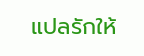แปลรักให้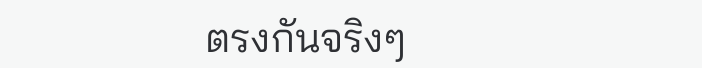ตรงกันจริงๆ